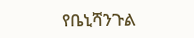የቤኒሻንጉል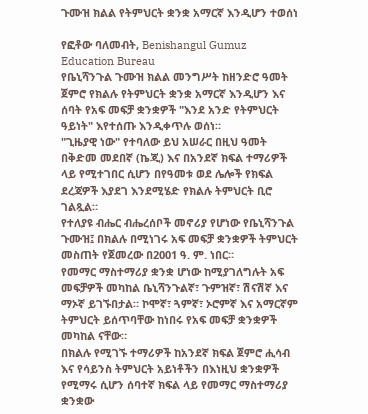ጉሙዝ ክልል የትምህርት ቋንቋ አማርኛ እንዲሆን ተወሰነ

የፎቶው ባለመብት, Benishangul Gumuz Education Bureau
የቤኒሻንጉል ጉሙዝ ክልል መንግሥት ከዘንድሮ ዓመት ጀምሮ የክልሉ የትምህርት ቋንቋ አማርኛ እንዲሆን እና ሰባት የአፍ መፍቻ ቋንቋዎች "እንደ አንድ የትምህርት ዓይነት" እየተሰጡ እንዲቀጥሉ ወሰነ።
"ጊዜያዊ ነው" የተባለው ይህ አሠራር በዚህ ዓመት በቅድመ መደበኛ (ኬጂ) እና በአንደኛ ክፍል ተማሪዎች ላይ የሚተገበር ሲሆን በየዓመቱ ወደ ሌሎች የክፍል ደረጃዎች እያደገ እንደሚሄድ የክልሉ ትምህርት ቢሮ ገልጿል።
የተለያዩ ብሔር ብሔረሰቦች መኖሪያ የሆነው የቤኒሻንጉል ጉሙዝ፤ በክልሉ በሚነገሩ አፍ መፍቻ ቋንቋዎች ትምህርት መስጠት የጀመረው በ2001 ዓ. ም. ነበር።
የመማር ማስተማሪያ ቋንቋ ሆነው ከሚያገለግሉት አፍ መፍቻዎች መካከል ቤኒሻንጉልኛ፣ ጉምዝኛ፣ ሽናሽኛ እና ማኦኛ ይገኙበታል። ኮሞኛ፣ ጓምኛ፣ ኦሮምኛ እና አማርኛም ትምህርት ይሰጥባቸው ከነበሩ የአፍ መፍቻ ቋንቋዎች መካከል ናቸው።
በክልሉ የሚገኙ ተማሪዎች ከአንደኛ ክፍል ጀምሮ ሒሳብ እና የሳይንስ ትምህርት አይነቶችን በእነዚህ ቋንቋዎች የሚማሩ ሲሆን ሰባተኛ ክፍል ላይ የመማር ማስተማሪያ ቋንቋው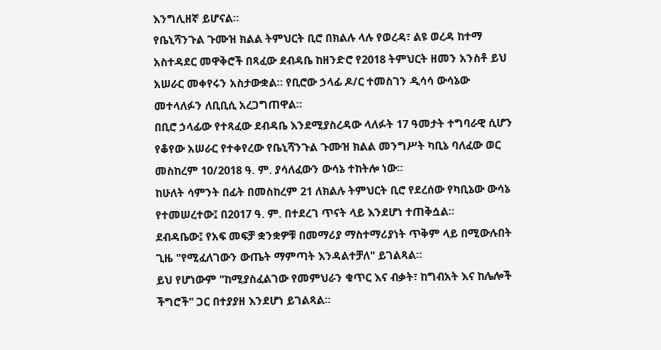እንግሊዘኛ ይሆናል።
የቤኒሻንጉል ጉሙዝ ክልል ትምህርት ቢሮ በክልሉ ላሉ የወረዳ፣ ልዩ ወረዳ ከተማ አስተዳደር መዋቅሮች በጻፈው ደብዳቤ ከዘንድሮ የ2018 ትምህርት ዘመን አንስቶ ይህ አሠራር መቀየሩን አስታውቋል። የቢሮው ኃላፊ ዶ/ር ተመስገን ዲሳሳ ውሳኔው መተላለፉን ለቢቢሲ አረጋግጠዋል።
በቢሮ ኃላፊው የተጻፈው ደብዳቤ እንደሚያስረዳው ላለፉት 17 ዓመታት ተግባራዊ ሲሆን የቆየው አሠራር የተቀየረው የቤኒሻንጉል ጉሙዝ ክልል መንግሥት ካቢኔ ባለፈው ወር መስከረም 10/2018 ዓ. ም. ያሳለፈውን ውሳኔ ተከትሎ ነው።
ከሁለት ሳምንት በፊት በመስከረም 21 ለክልሉ ትምህርት ቢሮ የደረሰው የካቢኔው ውሳኔ የተመሠረተው፤ በ2017 ዓ. ም. በተደረገ ጥናት ላይ እንደሆነ ተጠቅሷል።
ደብዳቤው፤ የአፍ መፍቻ ቋንቋዎቹ በመማሪያ ማስተማሪያነት ጥቅም ላይ በሚውሉበት ጊዜ "የሚፈለገውን ውጤት ማምጣት እንዳልተቻለ" ይገልጻል።
ይህ የሆነውም "ከሚያስፈልገው የመምህራን ቁጥር እና ብቃት፣ ከግብአት እና ከሌሎች ችግሮች" ጋር በተያያዘ እንደሆነ ይገልጻል።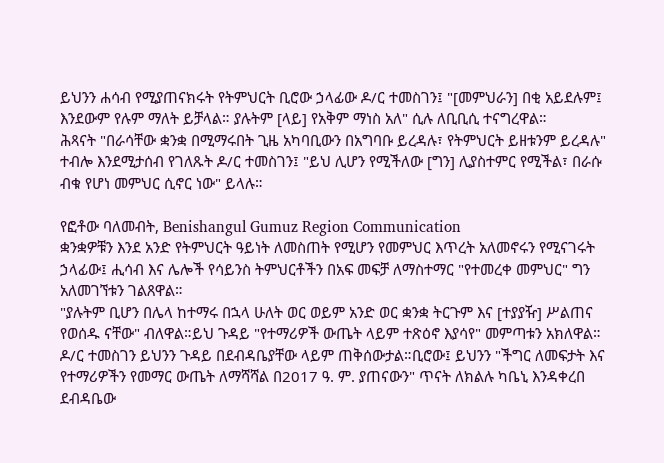ይህንን ሐሳብ የሚያጠናክሩት የትምህርት ቢሮው ኃላፊው ዶ/ር ተመስገን፤ "[መምህራን] በቂ አይደሉም፤ እንደውም የሉም ማለት ይቻላል። ያሉትም [ላይ] የአቅም ማነስ አለ" ሲሉ ለቢቢሲ ተናግረዋል።
ሕጻናት "በራሳቸው ቋንቋ በሚማሩበት ጊዜ አካባቢውን በአግባቡ ይረዳሉ፣ የትምህርት ይዘቱንም ይረዳሉ" ተብሎ እንደሚታሰብ የገለጹት ዶ/ር ተመስገን፤ "ይህ ሊሆን የሚችለው [ግን] ሊያስተምር የሚችል፣ በራሱ ብቁ የሆነ መምህር ሲኖር ነው" ይላሉ።

የፎቶው ባለመብት, Benishangul Gumuz Region Communication
ቋንቋዎቹን እንደ አንድ የትምህርት ዓይነት ለመስጠት የሚሆን የመምህር እጥረት አለመኖሩን የሚናገሩት ኃላፊው፤ ሒሳብ እና ሌሎች የሳይንስ ትምህርቶችን በአፍ መፍቻ ለማስተማር "የተመረቀ መምህር" ግን አለመገኘቱን ገልጸዋል።
"ያሉትም ቢሆን በሌላ ከተማሩ በኋላ ሁለት ወር ወይም አንድ ወር ቋንቋ ትርጉም እና [ተያያዥ] ሥልጠና የወሰዱ ናቸው" ብለዋል።ይህ ጉዳይ "የተማሪዎች ውጤት ላይም ተጽዕኖ እያሳየ" መምጣቱን አክለዋል።
ዶ/ር ተመስገን ይህንን ጉዳይ በደብዳቤያቸው ላይም ጠቅሰውታል።ቢሮው፤ ይህንን "ችግር ለመፍታት እና የተማሪዎችን የመማር ውጤት ለማሻሻል በ2017 ዓ. ም. ያጠናውን" ጥናት ለክልሉ ካቤኒ እንዳቀረበ ደብዳቤው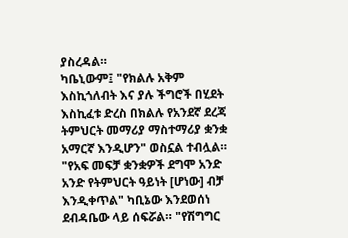ያስረዳል።
ካቤኒውም፤ "የክልሉ አቅም እስኪጎለብት እና ያሉ ችግሮች በሂደት እስኪፈቱ ድረስ በክልሉ የአንደኛ ደረጃ ትምህርት መማሪያ ማስተማሪያ ቋንቋ አማርኛ እንዲሆን" ወስኗል ተብሏል።
"የአፍ መፍቻ ቋንቋዎች ደግሞ አንድ አንድ የትምህርት ዓይነት [ሆነው] ብቻ እንዲቀጥል" ካቢኔው እንደወሰነ ደብዳቤው ላይ ሰፍሯል። "የሽግግር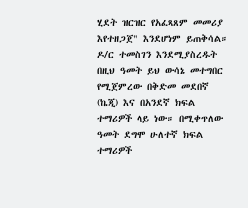ሂደት ዝርዝር የአፈጻጸም መመሪያ እየተዘጋጀ" እንደሆነም ይጠቅሳል።
ዶ/ር ተመስገን እንደሚያስረዱት በዚህ ዓመት ይህ ውሳኔ መተግበር የሚጀምረው በቅድመ መደበኛ (ኬጂ) እና በአንደኛ ክፍል ተማሪዎች ላይ ነው። በሚቀጥለው ዓመት ደግሞ ሁለተኛ ክፍል ተማሪዎች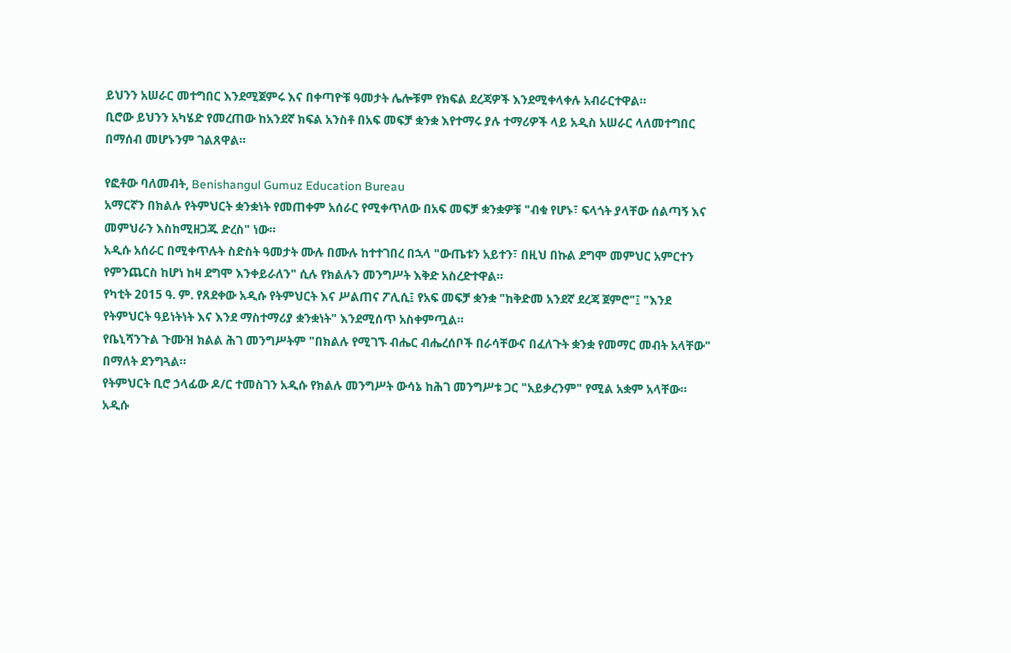ይህንን አሠራር መተግበር እንደሚጀምሩ እና በቀጣዮቹ ዓመታት ሌሎቹም የክፍል ደረጃዎች እንደሚቀላቀሉ አብራርተዋል።
ቢሮው ይህንን አካሄድ የመረጠው ከአንደኛ ክፍል አንስቶ በአፍ መፍቻ ቋንቋ እየተማሩ ያሉ ተማሪዎች ላይ አዲስ አሠራር ላለመተግበር በማሰብ መሆኑንም ገልጸዋል።

የፎቶው ባለመብት, Benishangul Gumuz Education Bureau
አማርኛን በክልሉ የትምህርት ቋንቋነት የመጠቀም አሰራር የሚቀጥለው በአፍ መፍቻ ቋንቋዎቹ "ብቁ የሆኑ፣ ፍላጎት ያላቸው ሰልጣኝ እና መምህራን እስከሚዘጋጁ ድረስ" ነው።
አዲሱ አሰራር በሚቀጥሉት ስድስት ዓመታት ሙሉ በሙሉ ከተተገበረ በኋላ "ውጤቱን አይተን፣ በዚህ በኩል ደግሞ መምህር አምርተን የምንጨርስ ከሆነ ከዛ ደግሞ እንቀይራለን" ሲሉ የክልሉን መንግሥት እቅድ አስረድተዋል።
የካቲት 2015 ዓ. ም. የጸደቀው አዲሱ የትምህርት እና ሥልጠና ፖሊሲ፤ የአፍ መፍቻ ቋንቋ "ከቅድመ አንደኛ ደረጃ ጀምሮ"፤ "እንደ የትምህርት ዓይነትነት እና እንደ ማስተማሪያ ቋንቋነት" እንደሚሰጥ አስቀምጧል።
የቤኒሻንጉል ጉሙዝ ክልል ሕገ መንግሥትም "በክልሉ የሚገኙ ብሔር ብሔረሰቦች በራሳቸውና በፈለጉት ቋንቋ የመማር መብት አላቸው" በማለት ደንግጓል።
የትምህርት ቢሮ ኃላፊው ዶ/ር ተመስገን አዲሱ የክልሉ መንግሥት ውሳኔ ከሕገ መንግሥቱ ጋር "አይቃረንም" የሚል አቋም አላቸው።
አዲሱ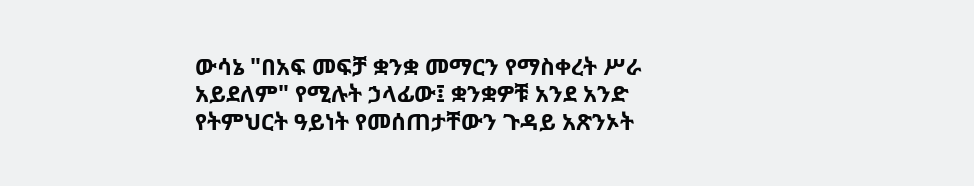ውሳኔ "በአፍ መፍቻ ቋንቋ መማርን የማስቀረት ሥራ አይደለም" የሚሉት ኃላፊው፤ ቋንቋዎቹ አንደ አንድ የትምህርት ዓይነት የመሰጠታቸውን ጉዳይ አጽንኦት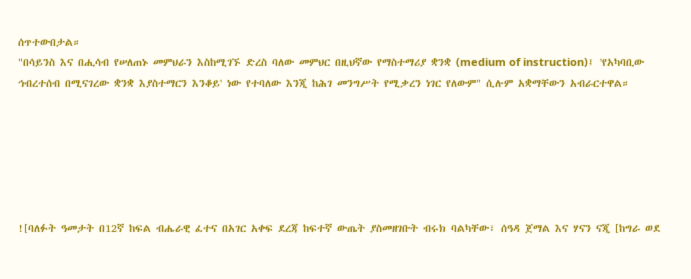ሰጥተውበታል።
"በሳይንስ እና በሒሳብ የሠለጠኑ መምህራን እስከሚገኙ ድረስ ባለው መምህር በዚህኛው የማስተማሪያ ቋንቋ (medium of instruction)፤ 'የአካባቢው ኅብረተሰብ በሚናገረው ቋንቋ እያስተማርን እንቆይ' ነው የተባለው እንጂ ከሕገ መንግሥት የሚቃረን ነገር የለውም" ሲሉም አቋማቸውን አብራርተዋል።






![ባለፉት ዓመታት በ12ኛ ከፍል ብሔራዊ ፈተና በአገር አቀፍ ደረጃ ከፍተኛ ውጤት ያስመዘገቡት ብሩክ ባልካቸው፣ ሰዓዳ ጀማል እና ሃናን ናጂ [ከግራ ወደ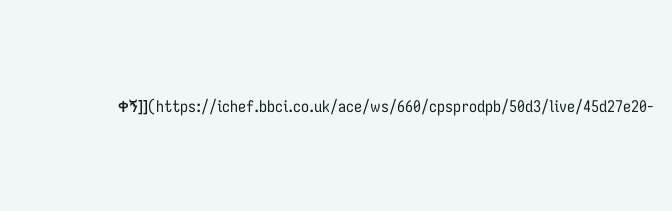ቀኝ]](https://ichef.bbci.co.uk/ace/ws/660/cpsprodpb/50d3/live/45d27e20-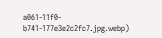a061-11f0-b741-177e3e2c2fc7.jpg.webp)